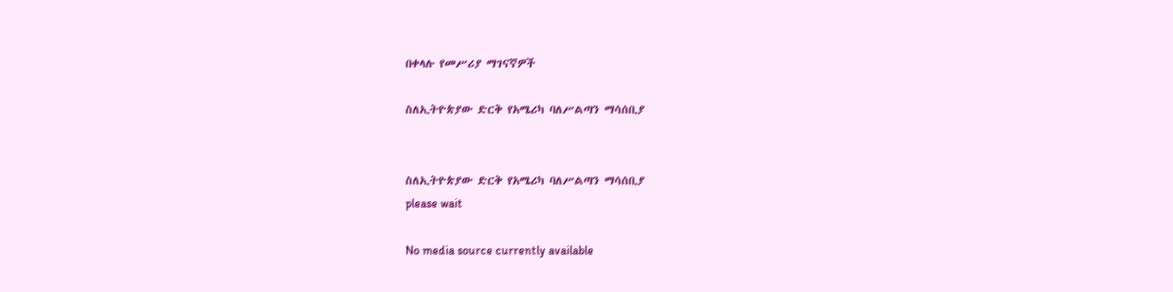በቀላሉ የመሥሪያ ማገናኛዎች

ስለኢትዮጵያው ድርቅ የአሜሪካ ባለሥልጣን ማሳሰቢያ


ስለኢትዮጵያው ድርቅ የአሜሪካ ባለሥልጣን ማሳሰቢያ
please wait

No media source currently available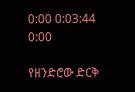0:00 0:03:44 0:00

የዘንድሮው ድርቅ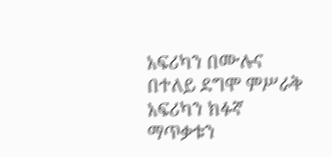አፍሪካን በሙሉና በተለይ ደግሞ ምሥራቅ አፍሪካን ክፉኛ ማጥቃቱን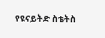የዩናይትድ ስቴትስ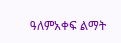ዓለምአቀፍ ልማት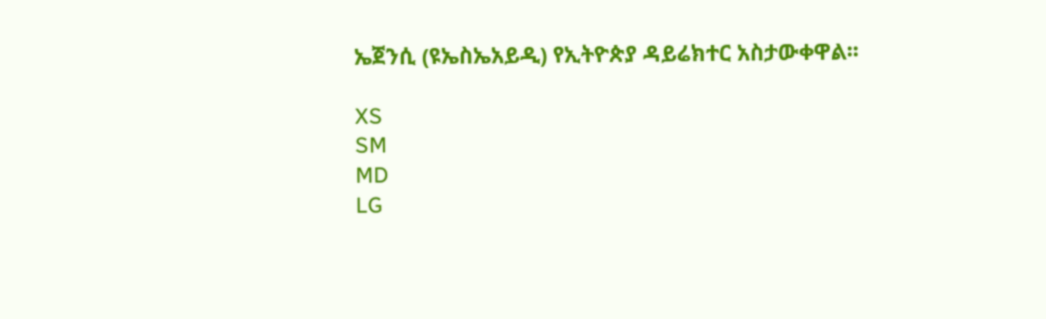ኤጀንሲ (ዩኤስኤአይዲ) የኢትዮጵያ ዳይሬክተር አስታውቀዋል፡፡

XS
SM
MD
LG